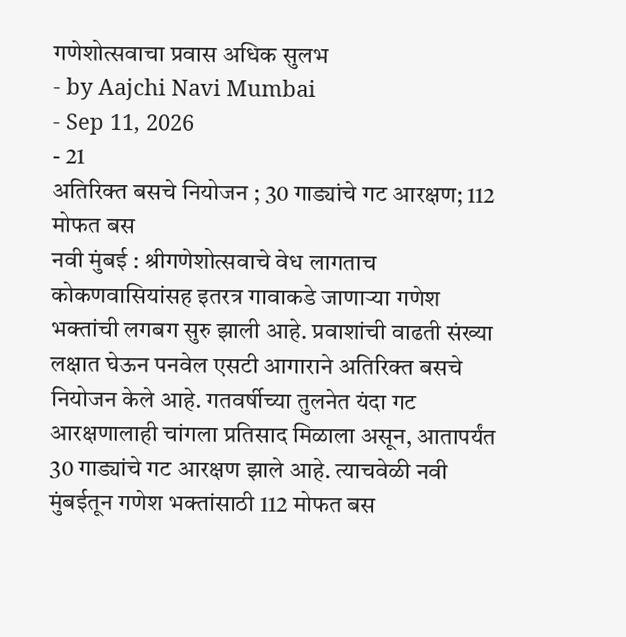गणेशोत्सवाचा प्रवास अधिक सुलभ
- by Aajchi Navi Mumbai
- Sep 11, 2026
- 21
अतिरिक्त बसचे नियोजन ; 30 गाड्यांचे गट आरक्षण; 112 मोफत बस
नवी मुंबई : श्रीगणेशोत्सवाचे वेध लागताच कोकणवासियांसह इतरत्र गावाकडे जाणाऱ्या गणेश भक्तांची लगबग सुरु झाली आहे. प्रवाशांची वाढती संख्या लक्षात घेऊन पनवेल एसटी आगाराने अतिरिक्त बसचे नियोजन केले आहे. गतवर्षीच्या तुलनेत यंदा गट आरक्षणालाही चांगला प्रतिसाद मिळाला असून, आतापर्यंत 30 गाड्यांचे गट आरक्षण झाले आहे. त्याचवेळी नवी मुंबईतून गणेश भक्तांसाठी 112 मोफत बस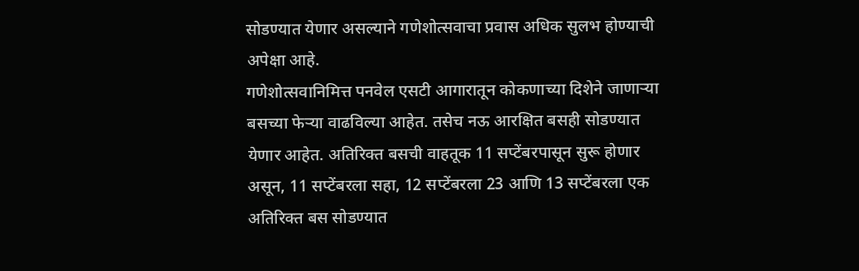सोडण्यात येणार असल्याने गणेशोत्सवाचा प्रवास अधिक सुलभ होण्याची अपेक्षा आहे.
गणेशोत्सवानिमित्त पनवेल एसटी आगारातून कोकणाच्या दिशेने जाणाऱ्या बसच्या फेऱ्या वाढविल्या आहेत. तसेच नऊ आरक्षित बसही सोडण्यात येणार आहेत. अतिरिक्त बसची वाहतूक 11 सप्टेंबरपासून सुरू होणार असून, 11 सप्टेंबरला सहा, 12 सप्टेंबरला 23 आणि 13 सप्टेंबरला एक अतिरिक्त बस सोडण्यात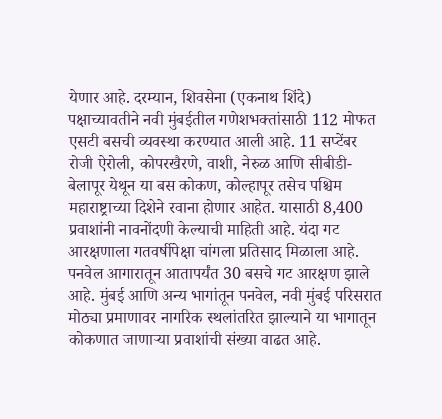येणार आहे. दरम्यान, शिवसेना (एकनाथ शिंदे) पक्षाच्यावतीने नवी मुंबईतील गणेशभक्तांसाठी 112 मोफत एसटी बसची व्यवस्था करण्यात आली आहे. 11 सप्टेंबर रोजी ऐरोली, कोपरखैरणे, वाशी, नेरुळ आणि सीबीडी-बेलापूर येथून या बस कोकण, कोल्हापूर तसेच पश्चिम महाराष्ट्राच्या दिशेने रवाना होणार आहेत. यासाठी 8,400 प्रवाशांनी नावनोंदणी केल्याची माहिती आहे. यंदा गट आरक्षणाला गतवर्षीपेक्षा चांगला प्रतिसाद मिळाला आहे. पनवेल आगारातून आतापर्यंत 30 बसचे गट आरक्षण झाले आहे. मुंबई आणि अन्य भागांतून पनवेल, नवी मुंबई परिसरात मोठ्या प्रमाणावर नागरिक स्थलांतरित झाल्याने या भागातून कोकणात जाणाऱ्या प्रवाशांची संख्या वाढत आहे.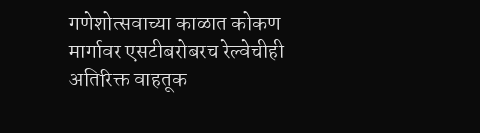गणेशोत्सवाच्या काळात कोकण मार्गावर एसटीबरोबरच रेल्वेचीही अतिरिक्त वाहतूक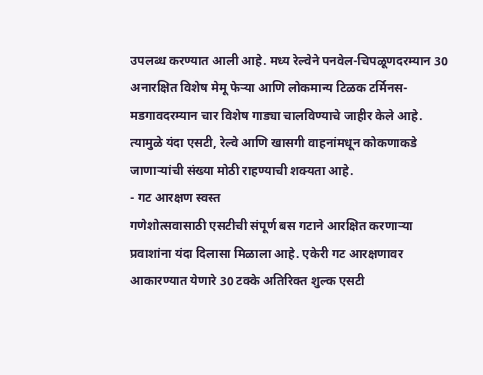उपलब्ध करण्यात आली आहे. मध्य रेल्वेने पनवेल-चिपळूणदरम्यान 30 अनारक्षित विशेष मेमू फेऱ्या आणि लोकमान्य टिळक टर्मिनस-मडगावदरम्यान चार विशेष गाड्या चालविण्याचे जाहीर केले आहे. त्यामुळे यंदा एसटी, रेल्वे आणि खासगी वाहनांमधून कोकणाकडे जाणाऱ्यांची संख्या मोठी राहण्याची शक्यता आहे.
- गट आरक्षण स्वस्त
गणेशोत्सवासाठी एसटीची संपूर्ण बस गटाने आरक्षित करणाऱ्या प्रवाशांना यंदा दिलासा मिळाला आहे. एकेरी गट आरक्षणावर आकारण्यात येणारे 30 टक्के अतिरिक्त शुल्क एसटी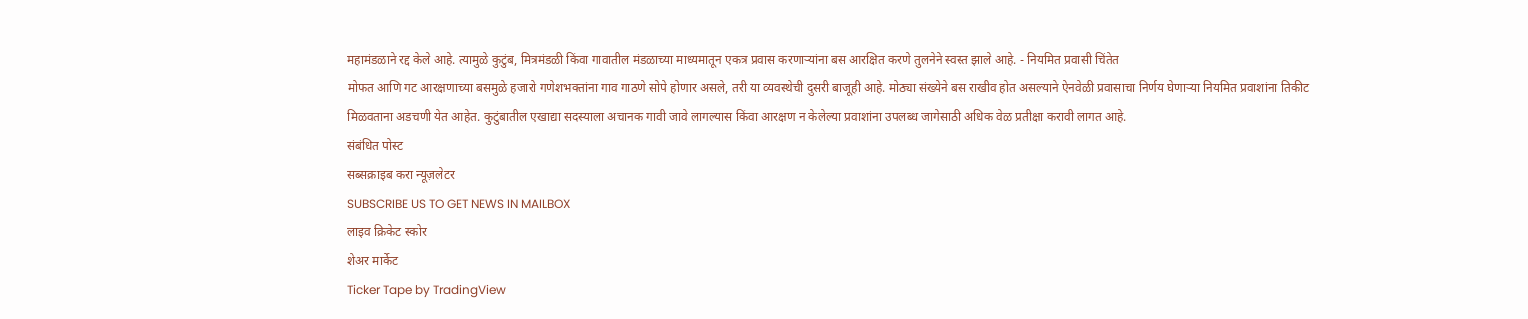महामंडळाने रद्द केले आहे. त्यामुळे कुटुंब, मित्रमंडळी किंवा गावातील मंडळाच्या माध्यमातून एकत्र प्रवास करणाऱ्यांना बस आरक्षित करणे तुलनेने स्वस्त झाले आहे. - नियमित प्रवासी चिंतेत
मोफत आणि गट आरक्षणाच्या बसमुळे हजारो गणेशभक्तांना गाव गाठणे सोपे होणार असले, तरी या व्यवस्थेची दुसरी बाजूही आहे. मोठ्या संख्येने बस राखीव होत असल्याने ऐनवेळी प्रवासाचा निर्णय घेणाऱ्या नियमित प्रवाशांना तिकीट मिळवताना अडचणी येत आहेत. कुटुंबातील एखाद्या सदस्याला अचानक गावी जावे लागल्यास किंवा आरक्षण न केलेल्या प्रवाशांना उपलब्ध जागेसाठी अधिक वेळ प्रतीक्षा करावी लागत आहे.
संबंधित पोस्ट
सब्सक्राइब करा न्यूज़लेटर
SUBSCRIBE US TO GET NEWS IN MAILBOX
लाइव क्रिकेट स्कोर
शेअर मार्केट
Ticker Tape by TradingView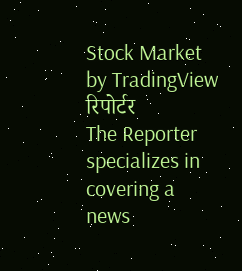Stock Market by TradingView
रिपोर्टर
The Reporter specializes in covering a news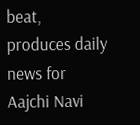beat, produces daily news for Aajchi Navi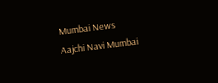Mumbai News
Aajchi Navi Mumbai